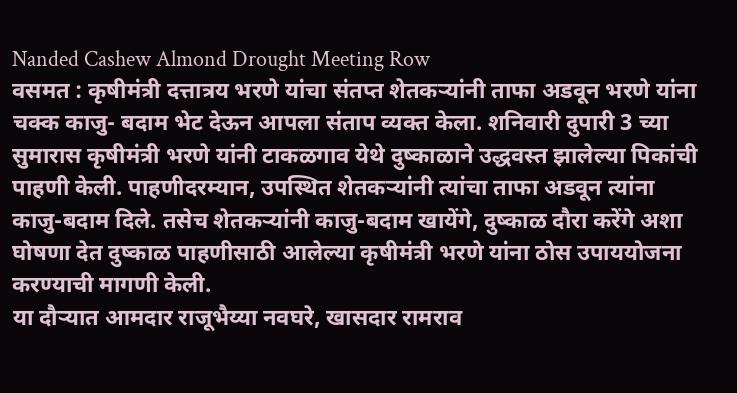Nanded Cashew Almond Drought Meeting Row
वसमत : कृषीमंत्री दत्तात्रय भरणे यांचा संतप्त शेतकऱ्यांनी ताफा अडवून भरणे यांना चक्क काजु- बदाम भेट देऊन आपला संताप व्यक्त केला. शनिवारी दुपारी 3 च्या सुमारास कृषीमंत्री भरणे यांनी टाकळगाव येथे दुष्काळाने उद्धवस्त झालेल्या पिकांची पाहणी केली. पाहणीदरम्यान, उपस्थित शेतकऱ्यांनी त्यांचा ताफा अडवून त्यांना काजु-बदाम दिले. तसेच शेतकऱ्यांनी काजु-बदाम खायेंगे, दुष्काळ दौरा करेंगे अशा घोषणा देत दुष्काळ पाहणीसाठी आलेल्या कृषीमंत्री भरणे यांना ठोस उपाययोजना करण्याची मागणी केली.
या दौऱ्यात आमदार राजूभैय्या नवघरे, खासदार रामराव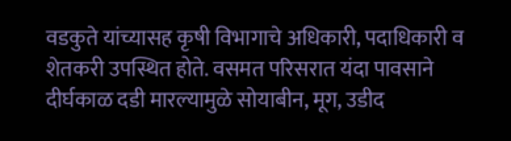वडकुते यांच्यासह कृषी विभागाचे अधिकारी, पदाधिकारी व शेतकरी उपस्थित होते. वसमत परिसरात यंदा पावसाने दीर्घकाळ दडी मारल्यामुळे सोयाबीन, मूग, उडीद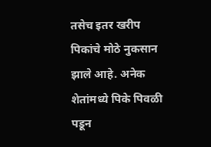तसेच इतर खरीप पिकांचे मोठे नुकसान झाले आहे. अनेक शेतांमध्ये पिके पिवळी पडून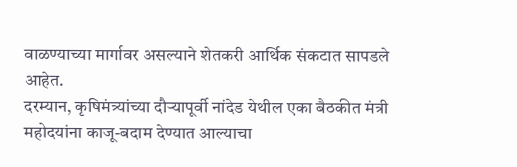वाळण्याच्या मार्गावर असल्याने शेतकरी आर्थिक संकटात सापडले आहेत.
दरम्यान, कृषिमंत्र्यांच्या दौऱ्यापूर्वी नांदेड येथील एका बैठकीत मंत्री महोदयांना काजू-बदाम देण्यात आल्याचा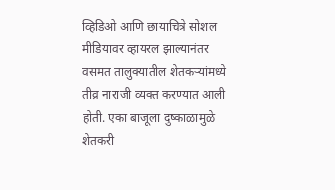व्हिडिओ आणि छायाचित्रे सोशल मीडियावर व्हायरल झाल्यानंतर वसमत तालुक्यातील शेतकऱ्यांमध्ये तीव्र नाराजी व्यक्त करण्यात आली होती. एका बाजूला दुष्काळामुळे शेतकरी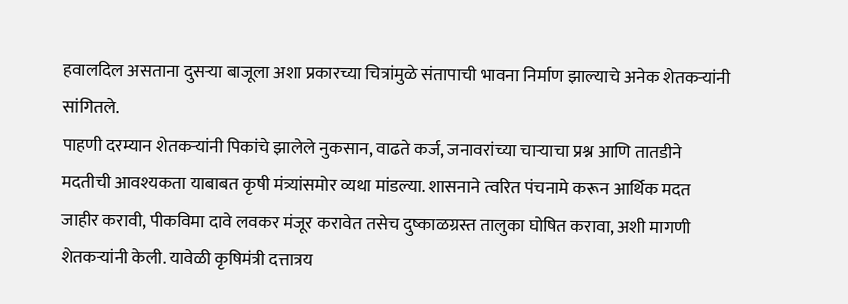हवालदिल असताना दुसऱ्या बाजूला अशा प्रकारच्या चित्रांमुळे संतापाची भावना निर्माण झाल्याचे अनेक शेतकऱ्यांनी सांगितले.
पाहणी दरम्यान शेतकऱ्यांनी पिकांचे झालेले नुकसान, वाढते कर्ज, जनावरांच्या चाऱ्याचा प्रश्न आणि तातडीने मदतीची आवश्यकता याबाबत कृषी मंत्र्यांसमोर व्यथा मांडल्या. शासनाने त्वरित पंचनामे करून आर्थिक मदत जाहीर करावी, पीकविमा दावे लवकर मंजूर करावेत तसेच दुष्काळग्रस्त तालुका घोषित करावा, अशी मागणी शेतकऱ्यांनी केली. यावेळी कृषिमंत्री दत्तात्रय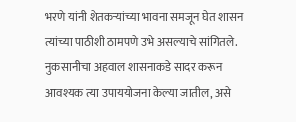भरणे यांनी शेतकऱ्यांच्या भावना समजून घेत शासन त्यांच्या पाठीशी ठामपणे उभे असल्याचे सांगितले. नुकसानीचा अहवाल शासनाकडे सादर करून आवश्यक त्या उपाययोजना केल्या जातील, असे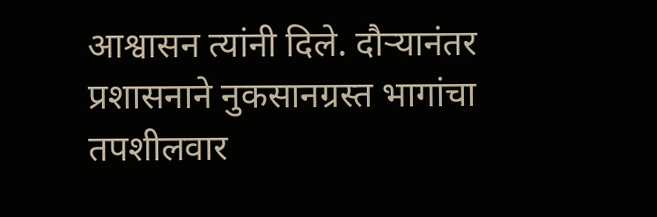आश्वासन त्यांनी दिले. दौऱ्यानंतर प्रशासनाने नुकसानग्रस्त भागांचा तपशीलवार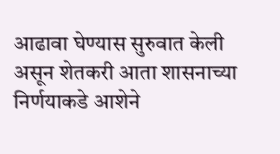आढावा घेण्यास सुरुवात केली असून शेतकरी आता शासनाच्या निर्णयाकडे आशेने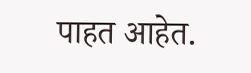पाहत आहेत.